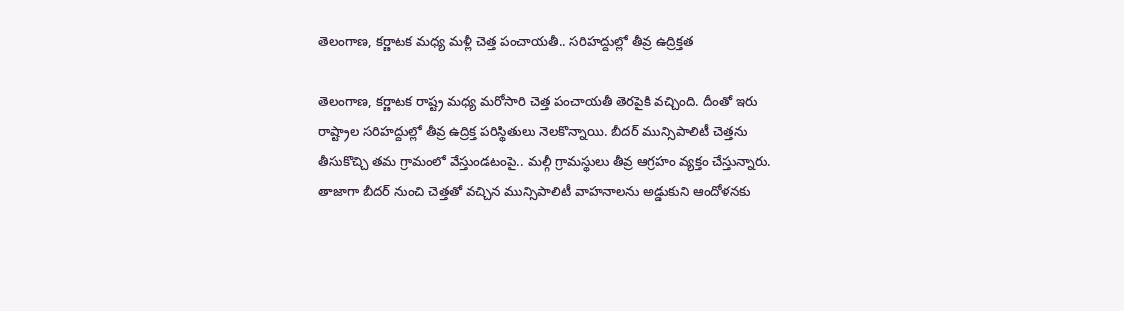తెలంగాణ, కర్ణాటక మధ్య మళ్లీ చెత్త పంచాయతీ.. సరిహద్దుల్లో తీవ్ర ఉద్రిక్తత

తెలంగాణ, కర్ణాటక రాష్ట్ర మధ్య మరోసారి చెత్త పంచాయతీ తెరపైకి వచ్చింది. దీంతో ఇరు రాష్ట్రాల సరిహద్దుల్లో తీవ్ర ఉద్రిక్త పరిస్థితులు నెలకొన్నాయి. బీదర్ మున్సిపాలిటీ చెత్తను తీసుకొచ్చి తమ గ్రామంలో వేస్తుండటంపై.. మల్గీ గ్రామస్థులు తీవ్ర ఆగ్రహం వ్యక్తం చేస్తున్నారు. తాజాగా బీదర్ నుంచి చెత్తతో వచ్చిన మున్సిపాలిటీ వాహనాలను అడ్డుకుని ఆందోళనకు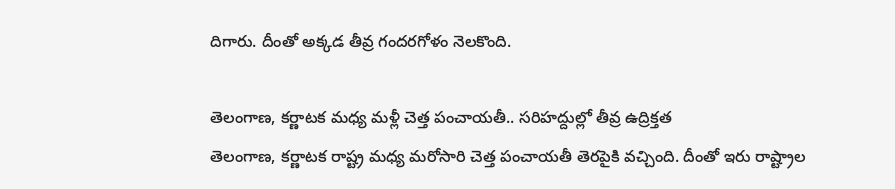దిగారు. దీంతో అక్కడ తీవ్ర గందరగోళం నెలకొంది.

తెలంగాణ, కర్ణాటక మధ్య మళ్లీ చెత్త పంచాయతీ.. సరిహద్దుల్లో తీవ్ర ఉద్రిక్తత
తెలంగాణ, కర్ణాటక రాష్ట్ర మధ్య మరోసారి చెత్త పంచాయతీ తెరపైకి వచ్చింది. దీంతో ఇరు రాష్ట్రాల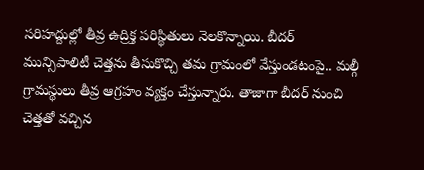సరిహద్దుల్లో తీవ్ర ఉద్రిక్త పరిస్థితులు నెలకొన్నాయి. బీదర్ మున్సిపాలిటీ చెత్తను తీసుకొచ్చి తమ గ్రామంలో వేస్తుండటంపై.. మల్గీ గ్రామస్థులు తీవ్ర ఆగ్రహం వ్యక్తం చేస్తున్నారు. తాజాగా బీదర్ నుంచి చెత్తతో వచ్చిన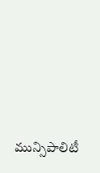మున్సిపాలిటీ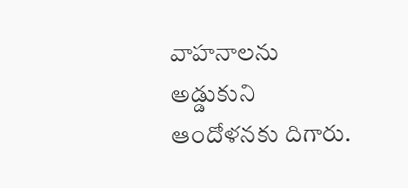వాహనాలను అడ్డుకుని ఆందోళనకు దిగారు.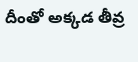దీంతో అక్కడ తీవ్ర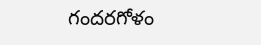గందరగోళం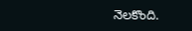నెలకొంది.